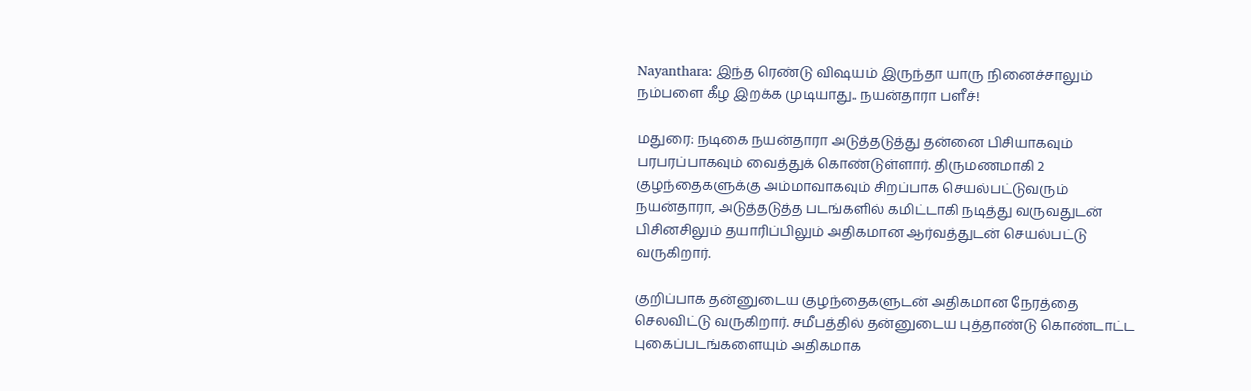Nayanthara: இந்த ரெண்டு விஷயம் இருந்தா யாரு நினைச்சாலும் நம்பளை கீழ இறக்க முடியாது.. நயன்தாரா பளீச்!

மதுரை: நடிகை நயன்தாரா அடுத்தடுத்து தன்னை பிசியாகவும் பரபரப்பாகவும் வைத்துக் கொண்டுள்ளார். திருமணமாகி 2 குழந்தைகளுக்கு அம்மாவாகவும் சிறப்பாக செயல்பட்டுவரும் நயன்தாரா, அடுத்தடுத்த படங்களில் கமிட்டாகி நடித்து வருவதுடன் பிசினசிலும் தயாரிப்பிலும் அதிகமான ஆர்வத்துடன் செயல்பட்டு வருகிறார்.

குறிப்பாக தன்னுடைய குழந்தைகளுடன் அதிகமான நேரத்தை செலவிட்டு வருகிறார். சமீபத்தில் தன்னுடைய புத்தாண்டு கொண்டாட்ட புகைப்படங்களையும் அதிகமாக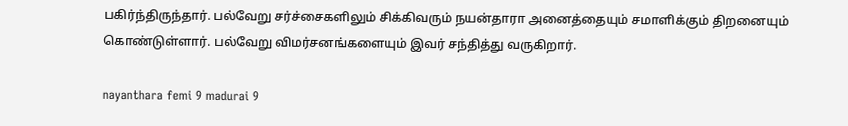பகிர்ந்திருந்தார். பல்வேறு சர்ச்சைகளிலும் சிக்கிவரும் நயன்தாரா அனைத்தையும் சமாளிக்கும் திறனையும் கொண்டுள்ளார். பல்வேறு விமர்சனங்களையும் இவர் சந்தித்து வருகிறார்.

nayanthara femi 9 madurai 9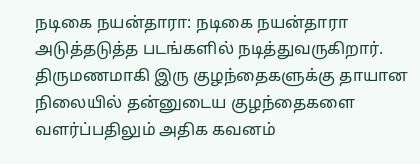நடிகை நயன்தாரா: நடிகை நயன்தாரா அடுத்தடுத்த படங்களில் நடித்துவருகிறார். திருமணமாகி இரு குழந்தைகளுக்கு தாயான நிலையில் தன்னுடைய குழந்தைகளை வளர்ப்பதிலும் அதிக கவனம்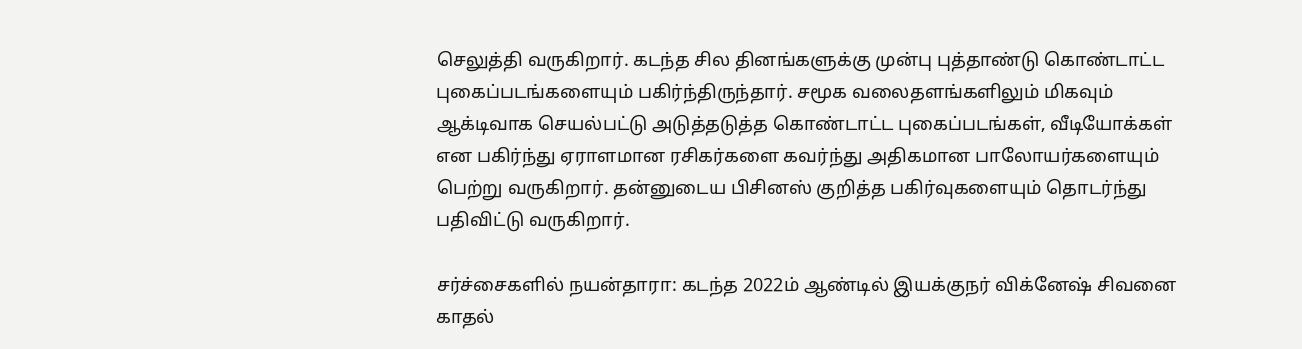செலுத்தி வருகிறார். கடந்த சில தினங்களுக்கு முன்பு புத்தாண்டு கொண்டாட்ட புகைப்படங்களையும் பகிர்ந்திருந்தார். சமூக வலைதளங்களிலும் மிகவும் ஆக்டிவாக செயல்பட்டு அடுத்தடுத்த கொண்டாட்ட புகைப்படங்கள், வீடியோக்கள் என பகிர்ந்து ஏராளமான ரசிகர்களை கவர்ந்து அதிகமான பாலோயர்களையும் பெற்று வருகிறார். தன்னுடைய பிசினஸ் குறித்த பகிர்வுகளையும் தொடர்ந்து பதிவிட்டு வருகிறார்.

சர்ச்சைகளில் நயன்தாரா: கடந்த 2022ம் ஆண்டில் இயக்குநர் விக்னேஷ் சிவனை காதல்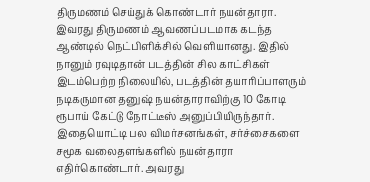திருமணம் செய்துக் கொண்டார் நயன்தாரா. இவரது திருமணம் ஆவணப்படமாக கடந்த ஆண்டில் நெட்பிளிக்சில் வெளியானது. இதில் நானும் ரவுடிதான் படத்தின் சில காட்சிகள் இடம்பெற்ற நிலையில், படத்தின் தயாரிப்பாளரும் நடிகருமான தனுஷ் நயன்தாராவிற்கு 10 கோடி ரூபாய் கேட்டு நோட்டீஸ் அனுப்பியிருந்தார். இதையொட்டி பல விமர்சனங்கள், சர்ச்சைகளை சமூக வலைதளங்களில் நயன்தாரா எதிர்கொண்டார். அவரது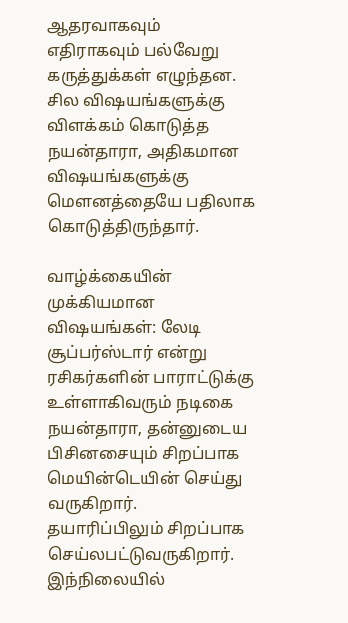ஆதரவாகவும் எதிராகவும் பல்வேறு கருத்துக்கள் எழுந்தன. சில விஷயங்களுக்கு விளக்கம் கொடுத்த நயன்தாரா, அதிகமான விஷயங்களுக்கு மௌனத்தையே பதிலாக கொடுத்திருந்தார்.

வாழ்க்கையின் முக்கியமான விஷயங்கள்: லேடி சூப்பர்ஸ்டார் என்று ரசிகர்களின் பாராட்டுக்கு உள்ளாகிவரும் நடிகை நயன்தாரா, தன்னுடைய பிசினசையும் சிறப்பாக மெயின்டெயின் செய்து வருகிறார். தயாரிப்பிலும் சிறப்பாக செய்லபட்டுவருகிறார். இந்நிலையில்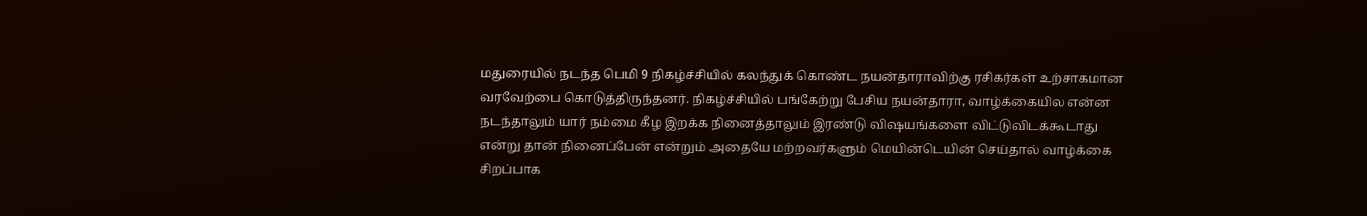மதுரையில் நடந்த பெமி 9 நிகழ்ச்சியில் கலந்துக் கொண்ட நயன்தாராவிற்கு ரசிகர்கள் உற்சாகமான வரவேற்பை கொடுத்திருந்தனர். நிகழ்ச்சியில் பங்கேற்று பேசிய நயன்தாரா, வாழ்க்கையில என்ன நடந்தாலும் யார் நம்மை கீழ இறக்க நினைத்தாலும் இரண்டு விஷயங்களை விட்டுவிடக்கூடாது என்று தான் நினைப்பேன் என்றும் அதையே மற்றவர்களும் மெயின்டெயின் செய்தால் வாழ்க்கை சிறப்பாக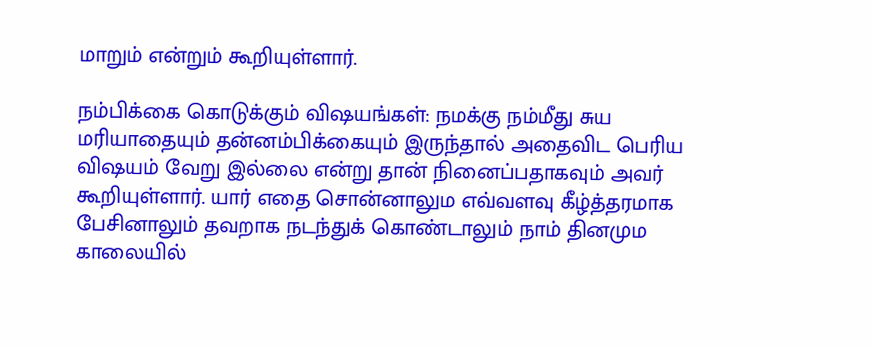மாறும் என்றும் கூறியுள்ளார்.

நம்பிக்கை கொடுக்கும் விஷயங்கள்: நமக்கு நம்மீது சுய மரியாதையும் தன்னம்பிக்கையும் இருந்தால் அதைவிட பெரிய விஷயம் வேறு இல்லை என்று தான் நினைப்பதாகவும் அவர் கூறியுள்ளார். யார் எதை சொன்னாலும எவ்வளவு கீழ்த்தரமாக பேசினாலும் தவறாக நடந்துக் கொண்டாலும் நாம் தினமும காலையில்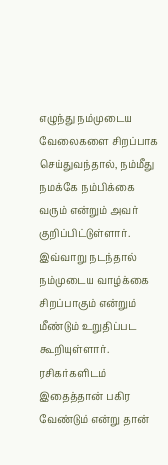எழுந்து நம்முடைய வேலைகளை சிறப்பாக செய்துவந்தால், நம்மீது நமக்கே நம்பிக்கை வரும் என்றும் அவர் குறிப்பிட்டுள்ளார். இவ்வாறு நடந்தால் நம்முடைய வாழ்க்கை சிறப்பாகும் என்றும் மீண்டும் உறுதிப்பட கூறியுள்ளார். ரசிகர்களிடம் இதைத்தான் பகிர வேண்டும் என்று தான்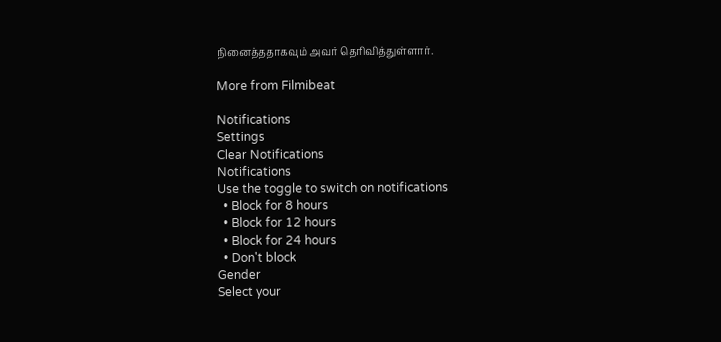நினைத்ததாகவும் அவர் தெரிவித்துள்ளார்.

More from Filmibeat

Notifications
Settings
Clear Notifications
Notifications
Use the toggle to switch on notifications
  • Block for 8 hours
  • Block for 12 hours
  • Block for 24 hours
  • Don't block
Gender
Select your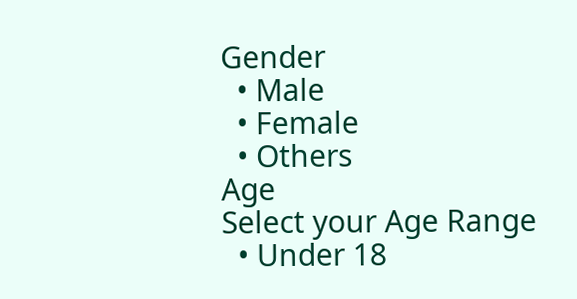Gender
  • Male
  • Female
  • Others
Age
Select your Age Range
  • Under 18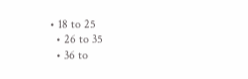• 18 to 25
  • 26 to 35
  • 36 to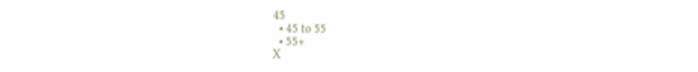45
  • 45 to 55
  • 55+
X